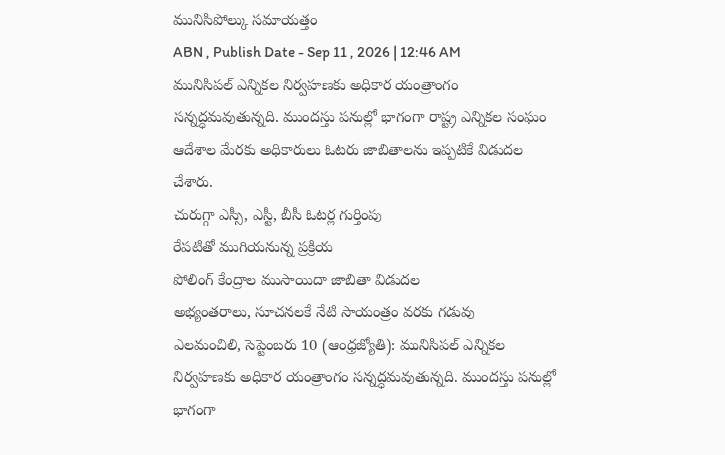మునిసిపోల్కు సమాయత్తం
ABN , Publish Date - Sep 11 , 2026 | 12:46 AM
మునిసిపల్ ఎన్నికల నిర్వహణకు అధికార యంత్రాంగం సన్నద్ధమవుతున్నది. ముందస్తు పనుల్లో భాగంగా రాష్ట్ర ఎన్నికల సంఘం ఆదేశాల మేరకు అధికారులు ఓటరు జాబితాలను ఇప్పటికే విడుదల చేశారు.
చురుగ్గా ఎస్సీ, ఎస్టీ, బీసీ ఓటర్ల గుర్తింపు
రేపటితో ముగియనున్న ప్రక్రియ
పోలింగ్ కేంద్రాల ముసాయిదా జాబితా విడుదల
అభ్యంతరాలు, సూచనలకే నేటి సాయంత్రం వరకు గడువు
ఎలమంచిలి, సెప్టెంబరు 10 (ఆంధ్రజ్యోతి): మునిసిపల్ ఎన్నికల నిర్వహణకు అధికార యంత్రాంగం సన్నద్ధమవుతున్నది. ముందస్తు పనుల్లో భాగంగా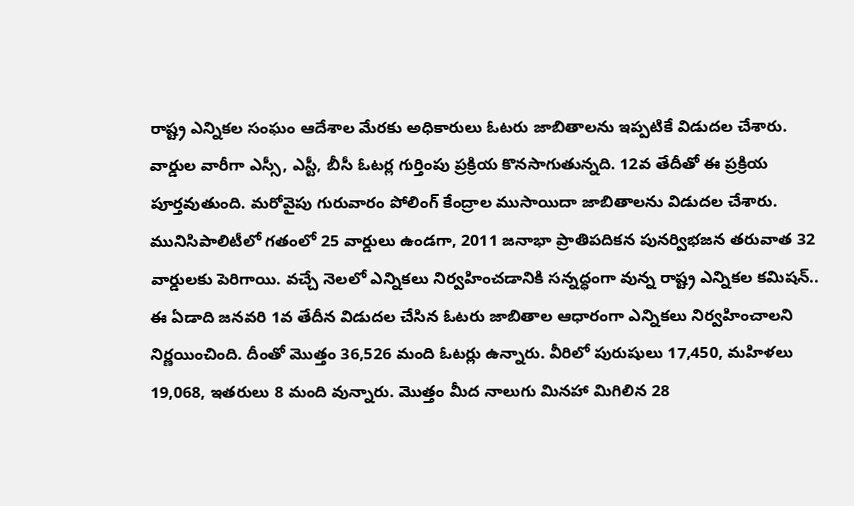రాష్ట్ర ఎన్నికల సంఘం ఆదేశాల మేరకు అధికారులు ఓటరు జాబితాలను ఇప్పటికే విడుదల చేశారు. వార్డుల వారీగా ఎస్సీ, ఎస్టీ, బీసీ ఓటర్ల గుర్తింపు ప్రక్రియ కొనసాగుతున్నది. 12వ తేదీతో ఈ ప్రక్రియ పూర్తవుతుంది. మరోవైపు గురువారం పోలింగ్ కేంద్రాల ముసాయిదా జాబితాలను విడుదల చేశారు.
మునిసిపాలిటీలో గతంలో 25 వార్డులు ఉండగా, 2011 జనాభా ప్రాతిపదికన పునర్విభజన తరువాత 32 వార్డులకు పెరిగాయి. వచ్చే నెలలో ఎన్నికలు నిర్వహించడానికి సన్నద్ధంగా వున్న రాష్ట్ర ఎన్నికల కమిషన్.. ఈ ఏడాది జనవరి 1వ తేదీన విడుదల చేసిన ఓటరు జాబితాల ఆధారంగా ఎన్నికలు నిర్వహించాలని నిర్ణయించింది. దీంతో మొత్తం 36,526 మంది ఓటర్లు ఉన్నారు. వీరిలో పురుషులు 17,450, మహిళలు 19,068, ఇతరులు 8 మంది వున్నారు. మొత్తం మీద నాలుగు మినహా మిగిలిన 28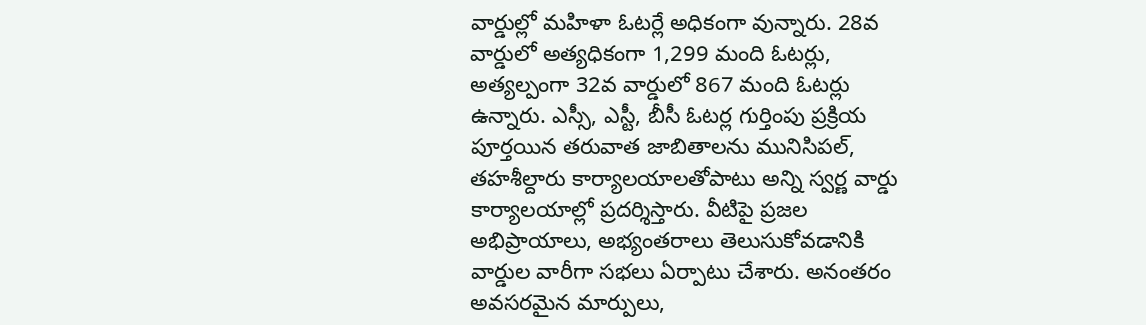వార్డుల్లో మహిళా ఓటర్లే అధికంగా వున్నారు. 28వ వార్డులో అత్యధికంగా 1,299 మంది ఓటర్లు, అత్యల్పంగా 32వ వార్డులో 867 మంది ఓటర్లు ఉన్నారు. ఎస్సీ, ఎస్టీ, బీసీ ఓటర్ల గుర్తింపు ప్రక్రియ పూర్తయిన తరువాత జాబితాలను మునిసిపల్, తహశీల్దారు కార్యాలయాలతోపాటు అన్ని స్వర్ణ వార్డు కార్యాలయాల్లో ప్రదర్శిస్తారు. వీటిపై ప్రజల అభిప్రాయాలు, అభ్యంతరాలు తెలుసుకోవడానికి వార్డుల వారీగా సభలు ఏర్పాటు చేశారు. అనంతరం అవసరమైన మార్పులు,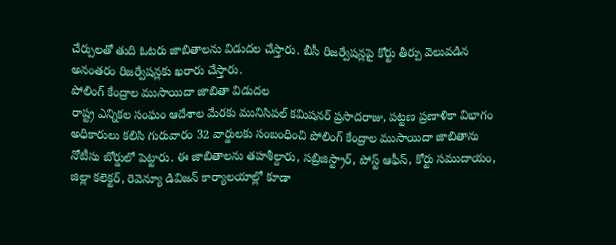చేర్పులతో తుది ఓటరు జాబితాలను విడుదల చేస్తారు. బీసీ రిజర్వేషన్లపై కోర్టు తీర్పు వెలువడిన అనంతరం రిజర్వేషన్లకు ఖరారు చేస్తారు.
పోలింగ్ కేంద్రాల ముసాయిదా జాబితా విడుదల
రాష్ట్ర ఎన్నికల సంఘం ఆదేశాల మేరకు మునిసిపల్ కమిషనర్ ప్రసాదరాజు, పట్టణ ప్రణాళికా విభాగం అధికారులు కలిసి గురువారం 32 వార్డులకు సంబంధించి పోలింగ్ కేంద్రాల ముసాయిదా జాబితాను నోటీసు బోర్డులో పెట్టారు. ఈ జాబితాలను తహశీల్దారు, సబ్రిజిస్ట్రార్, పోస్ట్ ఆఫీస్, కోర్టు సముదాయం, జిల్లా కలెక్టర్, రెవెన్యూ డివిజన్ కార్యాలయాల్లో కూడా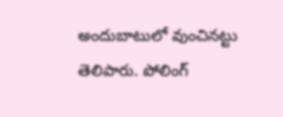అందుబాటులో వుంచినట్టు తెలిపారు. పోలింగ్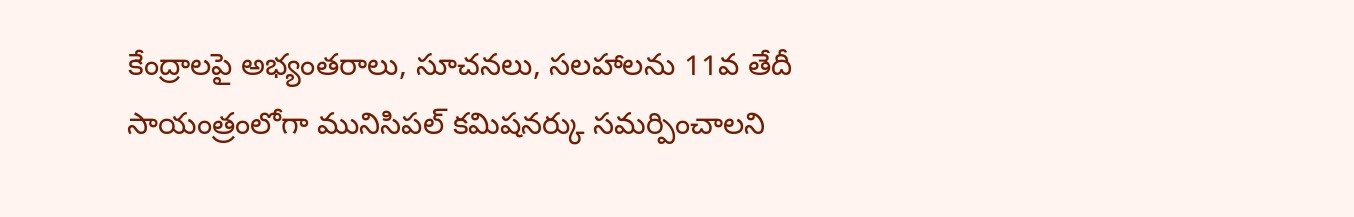కేంద్రాలపై అభ్యంతరాలు, సూచనలు, సలహాలను 11వ తేదీ సాయంత్రంలోగా మునిసిపల్ కమిషనర్కు సమర్పించాలని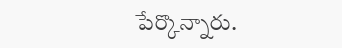పేర్కొన్నారు.